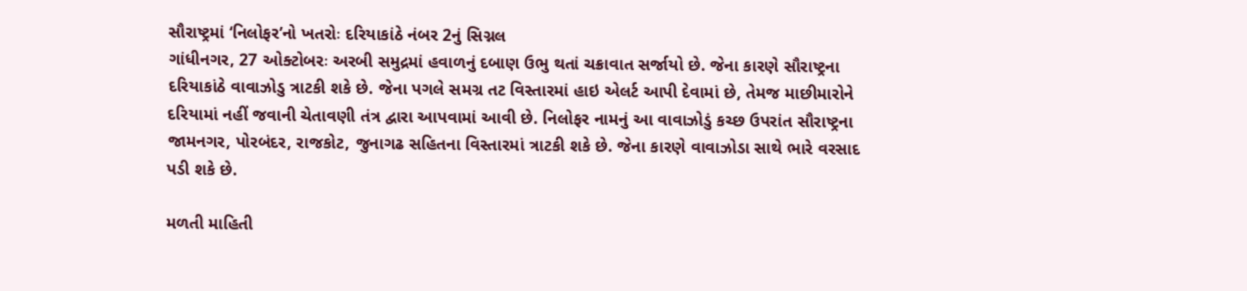સૌરાષ્ટ્રમાં ‘નિલોફર’નો ખતરોઃ દરિયાકાંઠે નંબર 2નું સિગ્નલ
ગાંધીનગર, 27 ઓક્ટોબરઃ અરબી સમુદ્રમાં હવાળનું દબાણ ઉભુ થતાં ચક્રાવાત સર્જાયો છે. જેના કારણે સૌરાષ્ટ્રના દરિયાકાંઠે વાવાઝોડુ ત્રાટકી શકે છે. જેના પગલે સમગ્ર તટ વિસ્તારમાં હાઇ એલર્ટ આપી દેવામાં છે, તેમજ માછીમારોને દરિયામાં નહીં જવાની ચેતાવણી તંત્ર દ્વારા આપવામાં આવી છે. નિલોફર નામનું આ વાવાઝોડું કચ્છ ઉપરાંત સૌરાષ્ટ્રના જામનગર, પોરબંદર, રાજકોટ, જુનાગઢ સહિતના વિસ્તારમાં ત્રાટકી શકે છે. જેના કારણે વાવાઝોડા સાથે ભારે વરસાદ પડી શકે છે.

મળતી માહિતી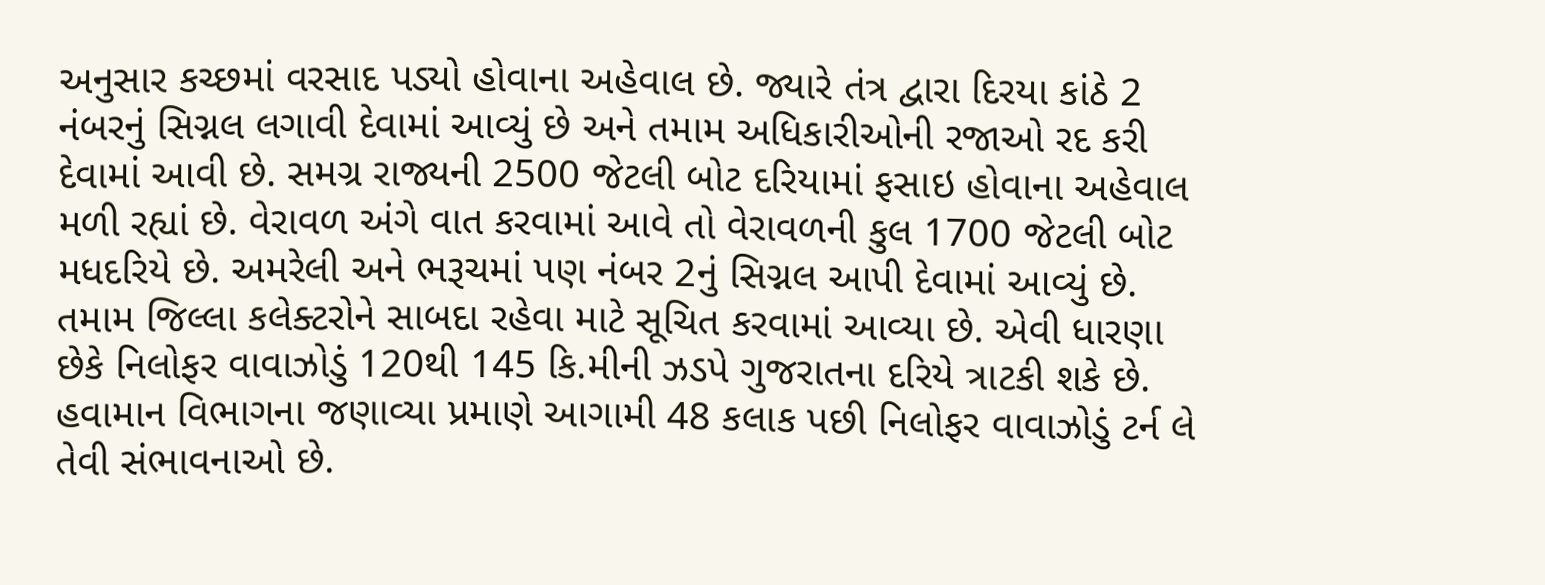અનુસાર કચ્છમાં વરસાદ પડ્યો હોવાના અહેવાલ છે. જ્યારે તંત્ર દ્વારા દિરયા કાંઠે 2 નંબરનું સિગ્નલ લગાવી દેવામાં આવ્યું છે અને તમામ અધિકારીઓની રજાઓ રદ કરી દેવામાં આવી છે. સમગ્ર રાજ્યની 2500 જેટલી બોટ દરિયામાં ફસાઇ હોવાના અહેવાલ મળી રહ્યાં છે. વેરાવળ અંગે વાત કરવામાં આવે તો વેરાવળની કુલ 1700 જેટલી બોટ મધદરિયે છે. અમરેલી અને ભરૂચમાં પણ નંબર 2નું સિગ્નલ આપી દેવામાં આવ્યું છે. તમામ જિલ્લા કલેક્ટરોને સાબદા રહેવા માટે સૂચિત કરવામાં આવ્યા છે. એવી ધારણા છેકે નિલોફર વાવાઝોડું 120થી 145 કિ.મીની ઝડપે ગુજરાતના દરિયે ત્રાટકી શકે છે.
હવામાન વિભાગના જણાવ્યા પ્રમાણે આગામી 48 કલાક પછી નિલોફર વાવાઝોડું ટર્ન લે તેવી સંભાવનાઓ છે.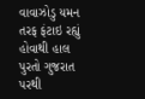વાવાઝોડુ યમન તરફ ફંટાઇ રહ્યું હોવાથી હાલ પુરતો ગુજરાત પરથી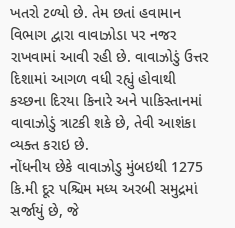ખતરો ટળ્યો છે. તેમ છતાં હવામાન વિભાગ દ્વારા વાવાઝોડા પર નજર રાખવામાં આવી રહી છે. વાવાઝોડું ઉત્તર દિશામાં આગળ વધી રહ્યું હોવાથી કચ્છના દિરયા કિનારે અને પાકિસ્તાનમાં વાવાઝોડું ત્રાટકી શકે છે, તેવી આશંકા વ્યક્ત કરાઇ છે.
નોંધનીય છેકે વાવાઝોડુ મુંબઇથી 1275 કિ.મી દૂર પશ્ચિમ મધ્ય અરબી સમુદ્રમાં સર્જાયું છે, જે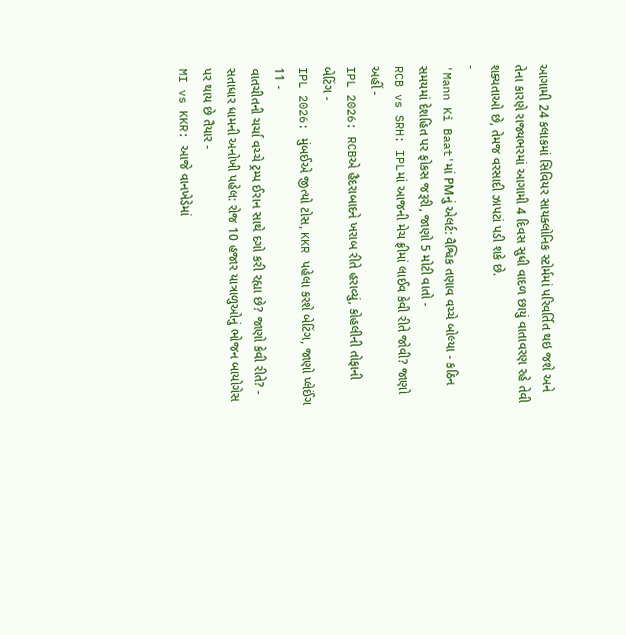આગામી 24 કલાકમાં સિવિયર સાયક્લોનિક સ્ટોર્મમાં પરિવર્તિત થઇ જશે અને તેના કારણે રાજ્યભરમાં આગામી 4 દિવસ સુધી વાદળ છાયું વાતાવરણ રહે તેવી શક્યતાઓ છે, તેમજ વરસાદી ઝાપટાં પડી શકે છે.
-
'Mann Ki Baat'માં PMનું એલર્ટ: વૈશ્વિક તણાવ વચ્ચે બોલ્યા - કઠિન સમયમાં દેશહિત પર ફોકસ જરૂરી, જાણો 5 મોટી વાતો -
RCB vs SRH: IPLમાં આજની મેચ ફ્રીમાં લાઈવ કેવી રીતે જોવી? જાણો અહીં -
IPL 2026: RCBએ હૈદરાબાદને ખરાબ રીતે હરાવ્યું, કોહલીની તોફાની બેટિંગ -
IPL 2026: મુંબઈએ જીત્યો ટોસ, KKR પહેલા કરશે બેટિંગ, જાણો પ્લેઈંગ 11 -
વાતચીતની ચર્ચા વચ્ચે ટ્રમ્પ ઈરાન સાથે દગો કરી રહ્યા છે? જાણો કેવી રીતે? -
સતાધાર ધામની અનોખી પહેલ: રોજ 10 હજાર યાત્રાળુઓનું ભોજન બાયોગેસ પર થાય છે તૈયાર -
MI vs KKR: આજે વાનખેડેમાં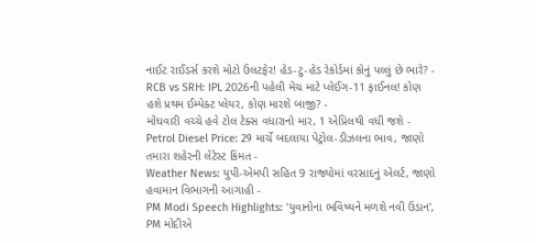નાઈટ રાઈડર્સ કરશે મોટો ઉલટફેર! હેડ-ટુ-હેડ રેકોર્ડમાં કોનું પલ્લું છે ભારે? -
RCB vs SRH: IPL 2026ની પહેલી મેચ માટે પ્લેઈંગ-11 ફાઈનલ! કોણ હશે પ્રથમ ઈમ્પેક્ટ પ્લેયર, કોણ મારશે બાજી? -
મોંઘવારી વચ્ચે હવે ટોલ ટેક્સ વધારાનો માર, 1 એપ્રિલથી વધી જશે -
Petrol Diesel Price: 29 માર્ચે બદલાયા પેટ્રોલ-ડીઝલના ભાવ, જાણો તમારા શહેરની લેટેસ્ટ કિંમત -
Weather News: યુપી-એમપી સહિત 9 રાજ્યોમાં વરસાદનું એલર્ટ, જાણો હવામાન વિભાગની આગાહી -
PM Modi Speech Highlights: 'યુવાનોના ભવિષ્યને મળશે નવી ઉડાન', PM મોદીએ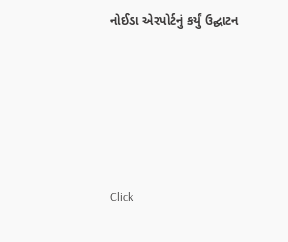નોઈડા એરપોર્ટનું કર્યું ઉદ્ઘાટન






Click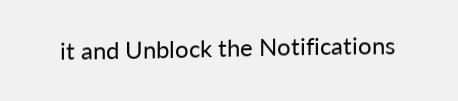it and Unblock the Notifications